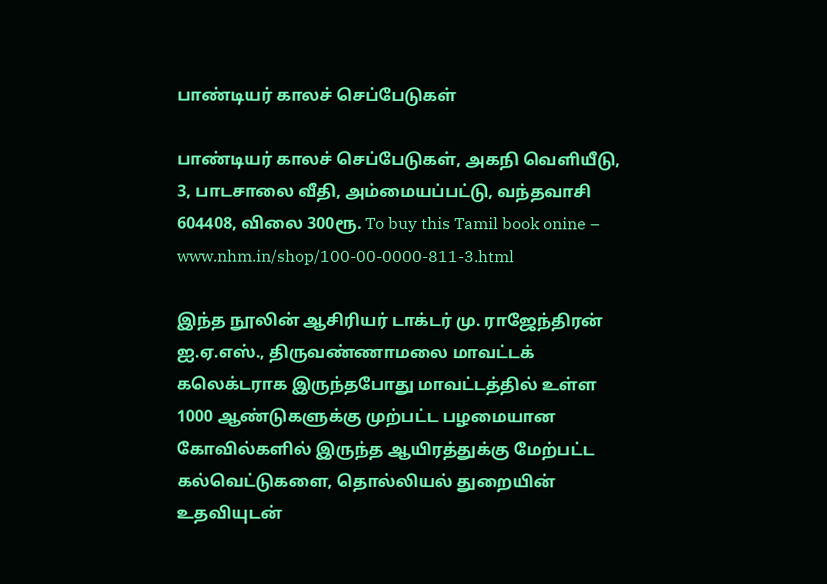பாண்டியர் காலச் செப்பேடுகள்

பாண்டியர் காலச் செப்பேடுகள், அகநி வெளியீடு, 3, பாடசாலை வீதி, அம்மையப்பட்டு, வந்தவாசி 604408, விலை 300ரூ. To buy this Tamil book onine – www.nhm.in/shop/100-00-0000-811-3.html

இந்த நூலின் ஆசிரியர் டாக்டர் மு. ராஜேந்திரன் ஐ.ஏ.எஸ்., திருவண்ணாமலை மாவட்டக் கலெக்டராக இருந்தபோது மாவட்டத்தில் உள்ள 1000 ஆண்டுகளுக்கு முற்பட்ட பழமையான கோவில்களில் இருந்த ஆயிரத்துக்கு மேற்பட்ட கல்வெட்டுகளை, தொல்லியல் துறையின் உதவியுடன்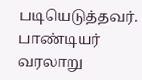படியெடுத்தவர். பாண்டியர் வரலாறு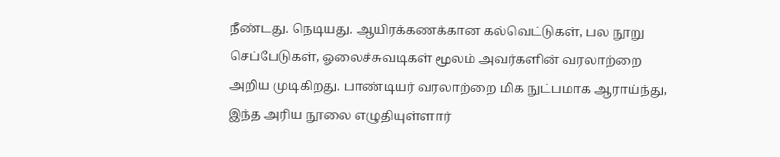நீண்டது. நெடியது. ஆயிரக்கணக்கான கல்வெட்டுகள், பல நூறு செப்பேடுகள், ஓலைச்சுவடிகள் மூலம் அவர்களின் வரலாற்றை அறிய முடிகிறது. பாண்டியர் வரலாற்றை மிக நுட்பமாக ஆராய்ந்து, இந்த அரிய நூலை எழுதியுள்ளார்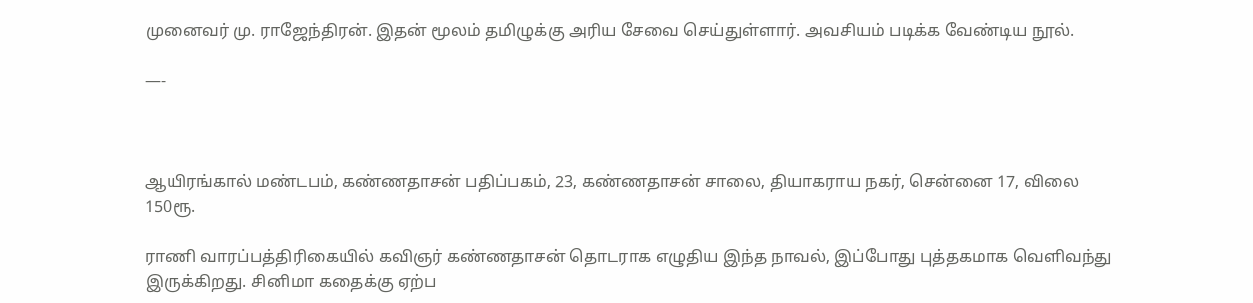முனைவர் மு. ராஜேந்திரன். இதன் மூலம் தமிழுக்கு அரிய சேவை செய்துள்ளார். அவசியம் படிக்க வேண்டிய நூல்.

—-



ஆயிரங்கால் மண்டபம், கண்ணதாசன் பதிப்பகம், 23, கண்ணதாசன் சாலை, தியாகராய நகர், சென்னை 17, விலை 150ரூ.

ராணி வாரப்பத்திரிகையில் கவிஞர் கண்ணதாசன் தொடராக எழுதிய இந்த நாவல், இப்போது புத்தகமாக வெளிவந்து இருக்கிறது. சினிமா கதைக்கு ஏற்ப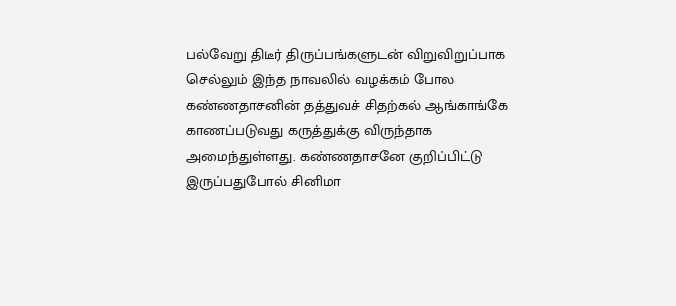பல்வேறு திடீர் திருப்பங்களுடன் விறுவிறுப்பாக செல்லும் இந்த நாவலில் வழக்கம் போல கண்ணதாசனின் தத்துவச் சிதற்கல் ஆங்காங்கே காணப்படுவது கருத்துக்கு விருந்தாக அமைந்துள்ளது. கண்ணதாசனே குறிப்பிட்டு இருப்பதுபோல் சினிமா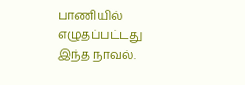பாணியில் எழுதப்பட்டது இந்த நாவல்.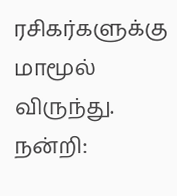ரசிகர்களுக்கு மாமூல் விருந்து. நன்றி: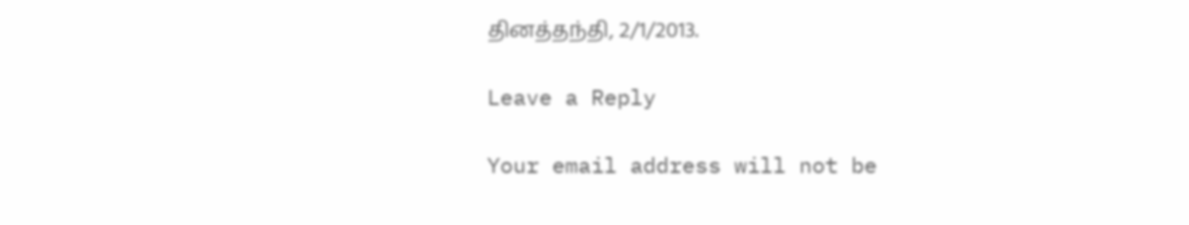தினத்தந்தி, 2/1/2013.

Leave a Reply

Your email address will not be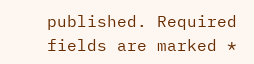published. Required fields are marked *